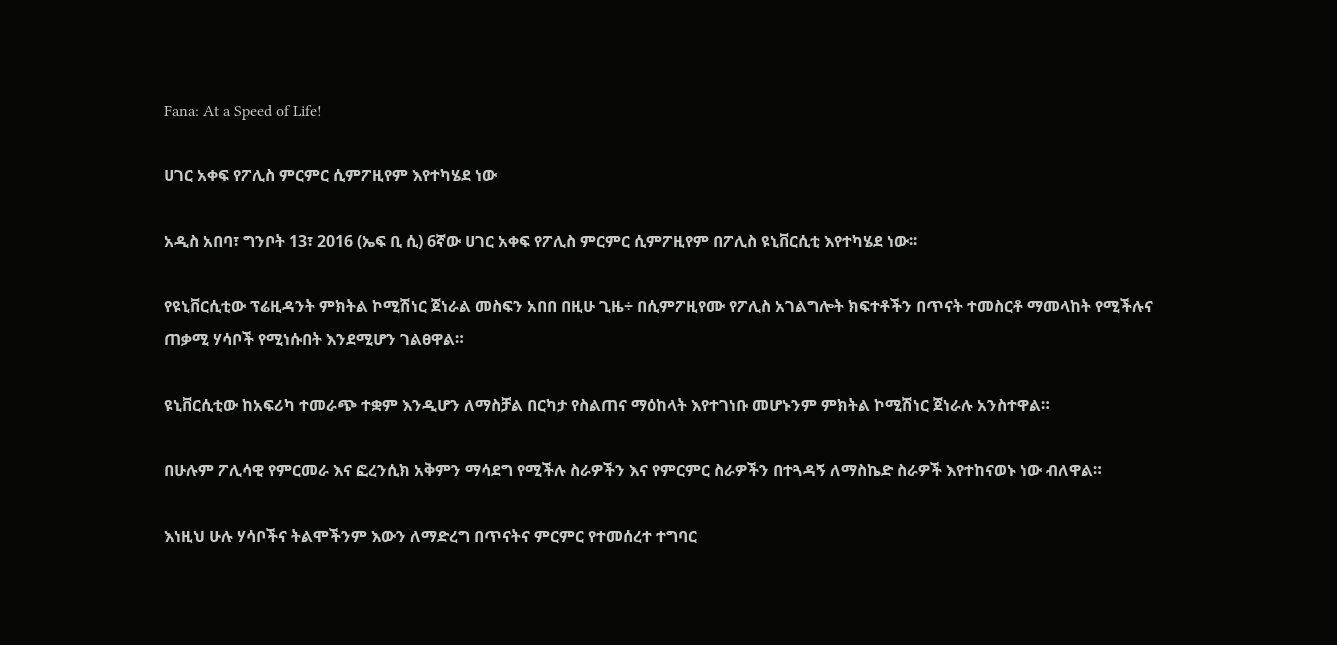Fana: At a Speed of Life!

ሀገር አቀፍ የፖሊስ ምርምር ሲምፖዚየም እየተካሄደ ነው

አዲስ አበባ፣ ግንቦት 13፣ 2016 (ኤፍ ቢ ሲ) 6ኛው ሀገር አቀፍ የፖሊስ ምርምር ሲምፖዚየም በፖሊስ ዩኒቨርሲቲ እየተካሄደ ነው፡፡

የዩኒቨርሲቲው ፕሬዚዳንት ምክትል ኮሚሽነር ጀነራል መስፍን አበበ በዚሁ ጊዜ÷ በሲምፖዚየሙ የፖሊስ አገልግሎት ክፍተቶችን በጥናት ተመስርቶ ማመላከት የሚችሉና ጠቃሚ ሃሳቦች የሚነሱበት እንደሚሆን ገልፀዋል።

ዩኒቨርሲቲው ከአፍሪካ ተመራጭ ተቋም እንዲሆን ለማስቻል በርካታ የስልጠና ማዕከላት እየተገነቡ መሆኑንም ምክትል ኮሚሽነር ጀነራሉ አንስተዋል።

በሁሉም ፖሊሳዊ የምርመራ እና ፎረንሲክ አቅምን ማሳደግ የሚችሉ ስራዎችን እና የምርምር ስራዎችን በተጓዳኝ ለማስኬድ ስራዎች እየተከናወኑ ነው ብለዋል።

እነዚህ ሁሉ ሃሳቦችና ትልሞችንም እውን ለማድረግ በጥናትና ምርምር የተመሰረተ ተግባር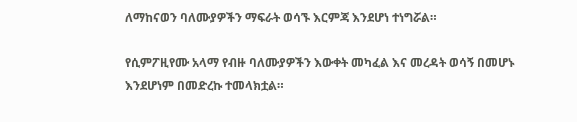ለማከናወን ባለሙያዎችን ማፍራት ወሳኙ እርምጃ እንደሆነ ተነግሯል።

የሲምፖዚየሙ አላማ የብዙ ባለሙያዎችን እውቀት መካፈል እና መረዳት ወሳኝ በመሆኑ እንደሆነም በመድረኩ ተመላክቷል።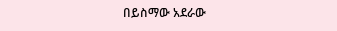በይስማው አደራው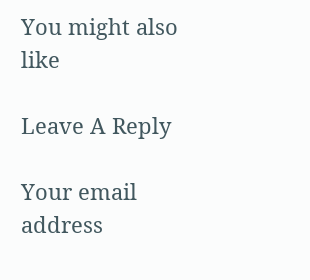You might also like

Leave A Reply

Your email address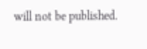will not be published.